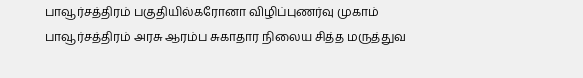பாவூர்சத்திரம் பகுதியில்கரோனா விழிப்புணர்வு முகாம்
பாவூர்சத்திரம் அரசு ஆரம்ப சுகாதார நிலைய சித்த மருத்துவ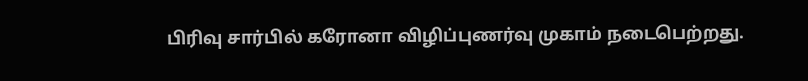பிரிவு சார்பில் கரோனா விழிப்புணர்வு முகாம் நடைபெற்றது.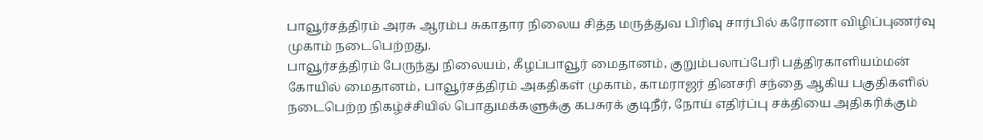பாவூர்சத்திரம் அரசு ஆரம்ப சுகாதார நிலைய சித்த மருத்துவ பிரிவு சார்பில் கரோனா விழிப்புணர்வு முகாம் நடைபெற்றது.
பாவூர்சத்திரம் பேருந்து நிலையம், கீழப்பாவூர் மைதானம், குறும்பலாப்பேரி பத்திரகாளியம்மன் கோயில் மைதானம், பாவூர்சத்திரம் அகதிகள் முகாம், காமராஜர் தினசரி சந்தை ஆகிய பகுதிகளில் நடைபெற்ற நிகழ்ச்சியில் பொதுமக்களுக்கு கபசுரக் குடிநீர், நோய் எதிர்ப்பு சக்தியை அதிகரிக்கும்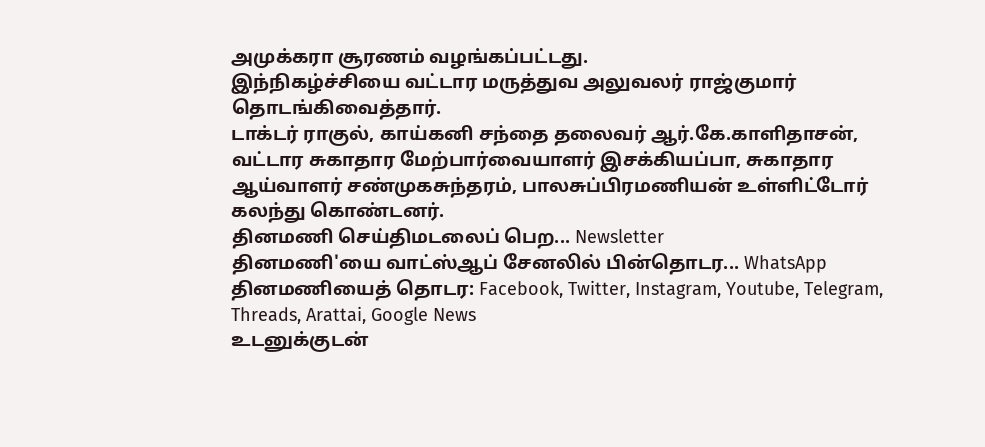அமுக்கரா சூரணம் வழங்கப்பட்டது.
இந்நிகழ்ச்சியை வட்டார மருத்துவ அலுவலர் ராஜ்குமார் தொடங்கிவைத்தார்.
டாக்டர் ராகுல், காய்கனி சந்தை தலைவர் ஆர்.கே.காளிதாசன், வட்டார சுகாதார மேற்பார்வையாளர் இசக்கியப்பா, சுகாதார ஆய்வாளர் சண்முகசுந்தரம், பாலசுப்பிரமணியன் உள்ளிட்டோர் கலந்து கொண்டனர்.
தினமணி செய்திமடலைப் பெற... Newsletter
தினமணி'யை வாட்ஸ்ஆப் சேனலில் பின்தொடர... WhatsApp
தினமணியைத் தொடர: Facebook, Twitter, Instagram, Youtube, Telegram, Threads, Arattai, Google News
உடனுக்குடன்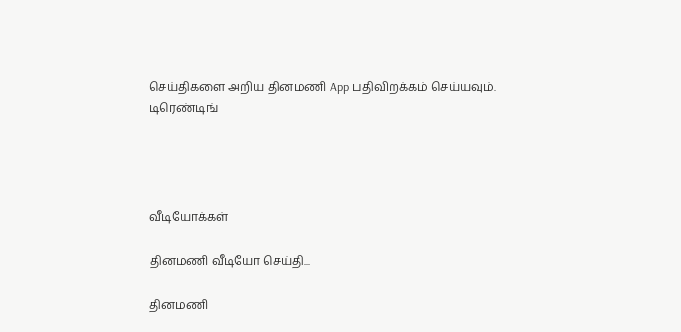செய்திகளை அறிய தினமணி App பதிவிறக்கம் செய்யவும்.
டிரெண்டிங்




வீடியோக்கள்

தினமணி வீடியோ செய்தி...

தினமணி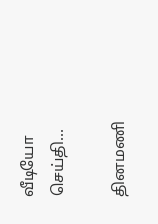வீடியோ செய்தி...

தினமணி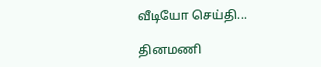வீடியோ செய்தி...

தினமணி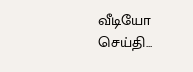வீடியோ செய்தி...